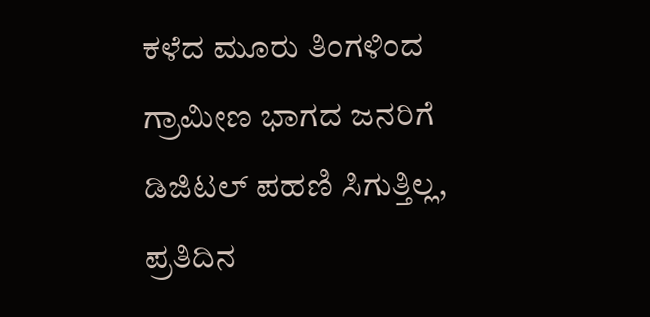ಕಳೆದ ಮೂರು ತಿಂಗಳಿಂದ ಗ್ರಾಮೀಣ ಭಾಗದ ಜನರಿಗೆ ಡಿಜಿಟಲ್ ಪಹಣಿ ಸಿಗುತ್ತಿಲ್ಲ, ಪ್ರತಿದಿನ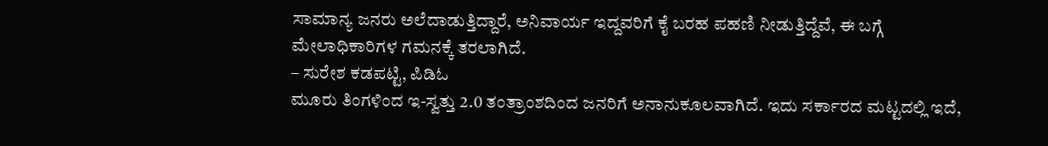ಸಾಮಾನ್ಯ ಜನರು ಅಲೆದಾಡುತ್ತಿದ್ದಾರೆ, ಅನಿವಾರ್ಯ ಇದ್ದವರಿಗೆ ಕೈ ಬರಹ ಪಹಣಿ ನೀಡುತ್ತಿದ್ದೆವೆ, ಈ ಬಗ್ಗೆ ಮೇಲಾಧಿಕಾರಿಗಳ ಗಮನಕ್ಕೆ ತರಲಾಗಿದೆ.
– ಸುರೇಶ ಕಡಪಟ್ಟಿ, ಪಿಡಿಓ
ಮೂರು ತಿಂಗಳಿಂದ ಇ-ಸ್ವತ್ತು 2.0 ತಂತ್ರಾಂಶದಿಂದ ಜನರಿಗೆ ಅನಾನುಕೂಲವಾಗಿದೆ. ಇದು ಸರ್ಕಾರದ ಮಟ್ಟದಲ್ಲಿ ಇದೆ,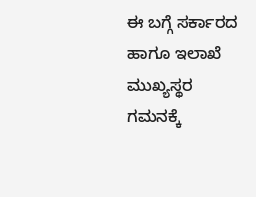ಈ ಬಗ್ಗೆ ಸರ್ಕಾರದ ಹಾಗೂ ಇಲಾಖೆ ಮುಖ್ಯಸ್ಥರ ಗಮನಕ್ಕೆ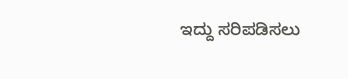ಇದ್ದು ಸರಿಪಡಿಸಲು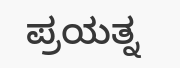ಪ್ರಯತ್ನ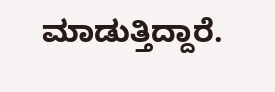ಮಾಡುತ್ತಿದ್ದಾರೆ.